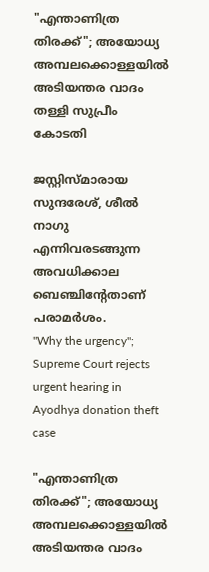"എന്താണിത്ര തിരക്ക്"; അയോധ്യ അമ്പലക്കൊള്ളയിൽ അടിയന്തര വാദം തള്ളി സുപ്രീം കോടതി

ജസ്റ്റിസ്മാരായ സുന്ദരേശ്, ശീൽ നാഗു എന്നിവരടങ്ങുന്ന അവധിക്കാല ബെഞ്ചിന്‍റേതാണ് പരാമർശം.
"Why the urgency"; Supreme Court rejects urgent hearing in Ayodhya donation theft case

"എന്താണിത്ര തിരക്ക്"; അയോധ്യ അമ്പലക്കൊള്ളയിൽ അടിയന്തര വാദം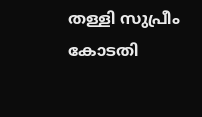തള്ളി സുപ്രീം കോടതി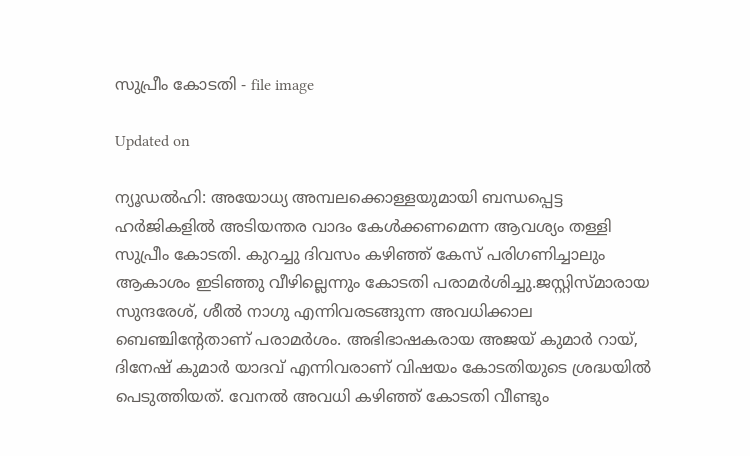സുപ്രീം കോടതി - file image

Updated on

ന്യൂഡൽഹി: അയോധ്യ അമ്പലക്കൊള്ളയുമായി ബന്ധപ്പെട്ട ഹർജികളിൽ അടിയന്തര വാദം കേൾക്കണമെന്ന ആവശ്യം തള്ളി സുപ്രീം കോടതി. കുറച്ചു ദിവസം കഴിഞ്ഞ് കേസ് പരിഗണിച്ചാലും ആകാശം ഇടിഞ്ഞു വീഴില്ലെന്നും കോടതി പരാമർശിച്ചു.ജസ്റ്റിസ്മാരായ സുന്ദരേശ്, ശീൽ നാഗു എന്നിവരടങ്ങുന്ന അവധിക്കാല ബെഞ്ചിന്‍റേതാണ് പരാമർശം. അഭിഭാഷകരായ അജയ് കുമാർ റായ്, ദിനേഷ് കുമാർ യാദവ് എന്നിവരാണ് വിഷയം കോടതിയുടെ ശ്രദ്ധയിൽ പെടുത്തിയത്. വേനൽ അവധി കഴിഞ്ഞ് കോടതി വീണ്ടും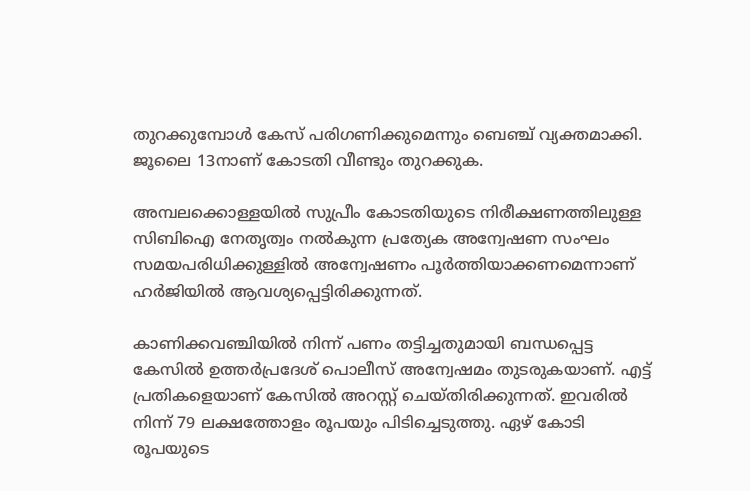തുറക്കുമ്പോൾ കേസ് പരിഗണിക്കുമെന്നും ബെഞ്ച് വ്യക്തമാക്കി. ജൂലൈ 13നാണ് കോടതി വീണ്ടും തുറക്കുക.

അമ്പലക്കൊള്ളയിൽ സുപ്രീം കോടതിയുടെ നിരീക്ഷണത്തിലുള്ള സിബിഐ നേതൃത്വം നൽകുന്ന പ്രത്യേക അന്വേഷണ സംഘം സമയപരിധിക്കുള്ളിൽ അന്വേഷണം പൂർത്തിയാക്കണമെന്നാണ് ഹർജിയിൽ ആവശ്യപ്പെട്ടിരിക്കുന്നത്.

കാണിക്കവഞ്ചിയിൽ നിന്ന് പണം തട്ടിച്ചതുമായി ബന്ധപ്പെട്ട കേസിൽ ഉത്തർപ്രദേശ് പൊലീസ് അന്വേഷമം തുടരുകയാണ്. എട്ട് പ്രതികളെയാണ് കേസിൽ അറസ്റ്റ് ചെയ്തിരിക്കുന്നത്. ഇവരിൽ നിന്ന് 79 ലക്ഷത്തോളം രൂപയും പിടിച്ചെടുത്തു. ഏഴ് കോടി രൂപയുടെ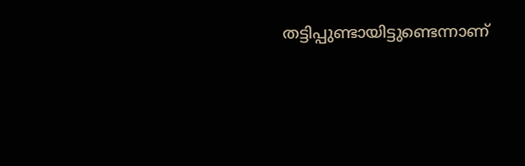തട്ടിപ്പുണ്ടായിട്ടുണ്ടെന്നാണ്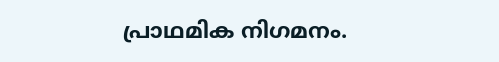പ്രാഥമിക നിഗമനം.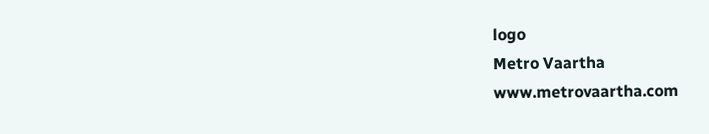logo
Metro Vaartha
www.metrovaartha.com